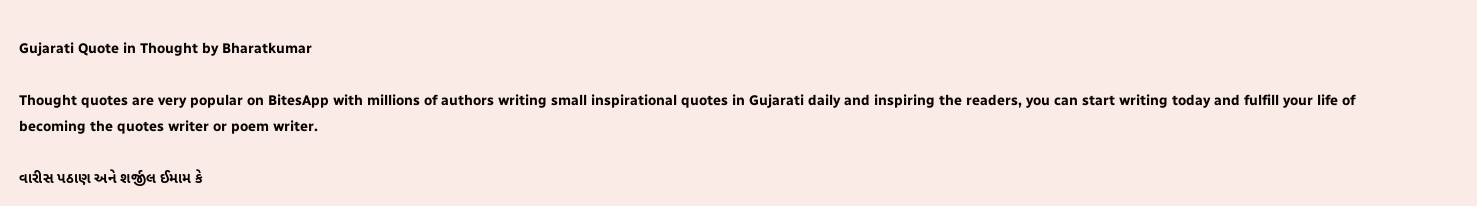Gujarati Quote in Thought by Bharatkumar

Thought quotes are very popular on BitesApp with millions of authors writing small inspirational quotes in Gujarati daily and inspiring the readers, you can start writing today and fulfill your life of becoming the quotes writer or poem writer.

વારીસ પઠાણ અને શર્જીલ ઈમામ કે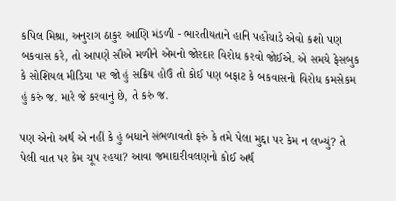કપિલ મિશ્રા, અનુરાગ ઠાકુર આણિ મંડળી - ભારતીયતાને હાનિ પહોંચાડે એવો કશો પણ બકવાસ કરે, તો આપણે સૌએ મળીને એમનો જોરદાર વિરોધ કરવો જોઈએ. એ સમયે ફેસબુક કે સોશિયલ મીડિયા પર જો હું સક્રિય હોઉં તો કોઈ પણ બફાટ કે બકવાસનો વિરોધ કમસેકમ હું કરું જ. મારે જે કરવાનું છે, તે કરું જ.

પણ એનો અર્થ એ નહીં કે હું બધાને સંભળાવતો ફરું કે તમે પેલા મુદ્દા પર કેમ ન લખ્યું? તે પેલી વાત પર કેમ ચૂપ રહયા? આવા જમાદારીવલણનો કોઈ અર્થ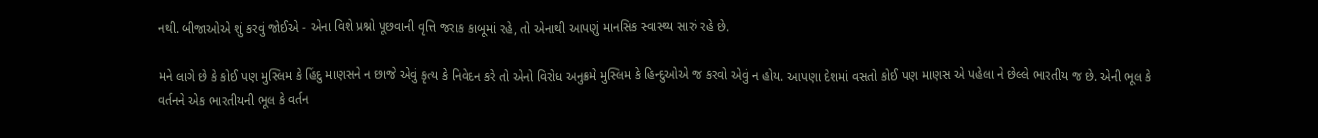નથી. બીજાઓએ શું કરવું જોઈએ - એના વિશે પ્રશ્નો પૂછવાની વૃત્તિ જરાક કાબૂમાં રહે, તો એનાથી આપણું માનસિક સ્વાસ્થ્ય સારું રહે છે.

મને લાગે છે કે કોઈ પણ મુસ્લિમ કે હિંદુ માણસને ન છાજે એવું કૃત્ય કે નિવેદન કરે તો એનો વિરોધ અનુક્રમે મુસ્લિમ કે હિન્દુઓએ જ કરવો એવું ન હોય. આપણા દેશમાં વસતો કોઈ પણ માણસ એ પહેલા ને છેલ્લે ભારતીય જ છે. એની ભૂલ કે વર્તનને એક ભારતીયની ભૂલ કે વર્તન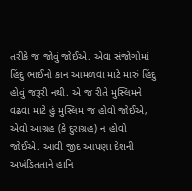તરીકે જ જોવું જોઈએ. એવા સંજોગોમાં હિંદુ ભાઈનો કાન આમળવા માટે મારું હિંદુ હોવું જરૂરી નથી. એ જ રીતે મુસ્લિમને વઢવા માટે હું મુસ્લિમ જ હોવો જોઈએ, એવો આગ્રહ (કે દુરાગ્રહ) ન હોવો જોઈએ. આવી જીદ આપણા દેશની અખંડિતતાને હાનિ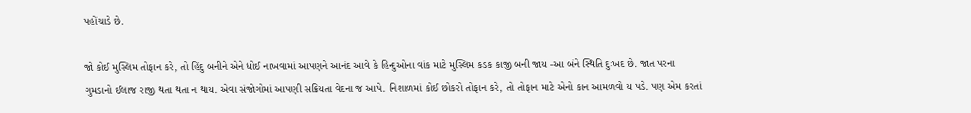પહોંચાડે છે.

જો કોઈ મુસ્લિમ તોફાન કરે, તો હિંદુ બનીને એને ધોઈ નાખવામાં આપણને આનંદ આવે કે હિન્દુઓના વાંક માટે મુસ્લિમ કડક કાજી બની જાય -આ બંને સ્થિતિ દુઃખદ છે. જાત પરના ગુમડાનો ઈલાજ રાજી થતા થતા ન થાય. એવા સંજોગોમાં આપણી સક્રિયતા વેદના જ આપે. નિશાળમાં કોઈ છોકરો તોફાન કરે, તો તોફાન માટે એનો કાન આમળવો ય પડે. પણ એમ કરતાં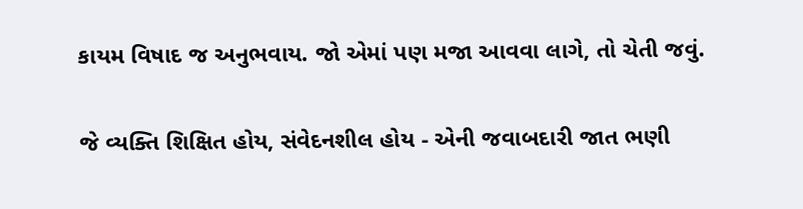કાયમ વિષાદ જ અનુભવાય. જો એમાં પણ મજા આવવા લાગે, તો ચેતી જવું.

જે વ્યક્તિ શિક્ષિત હોય, સંવેદનશીલ હોય - એની જવાબદારી જાત ભણી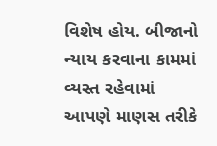વિશેષ હોય. બીજાનો ન્યાય કરવાના કામમાં વ્યસ્ત રહેવામાં આપણે માણસ તરીકે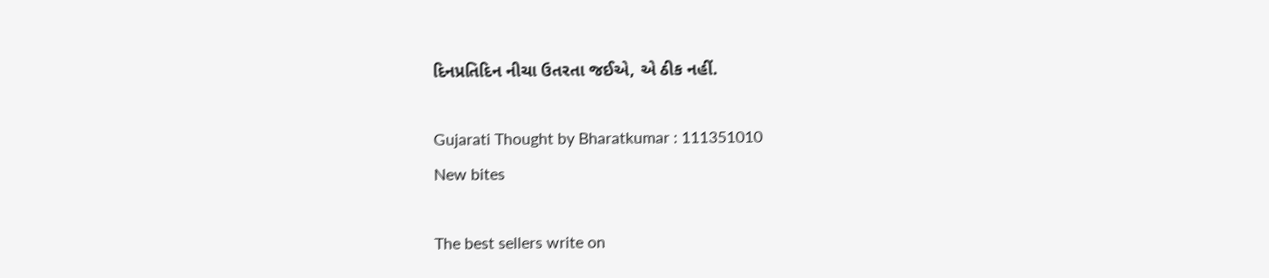દિનપ્રતિદિન નીચા ઉતરતા જઈએ, એ ઠીક નહીં.

Gujarati Thought by Bharatkumar : 111351010
New bites

The best sellers write on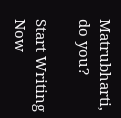Matrubharti, do you?

Start Writing Now